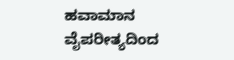ಹವಾಮಾನ ವೈಪರೀತ್ಯದಿಂದ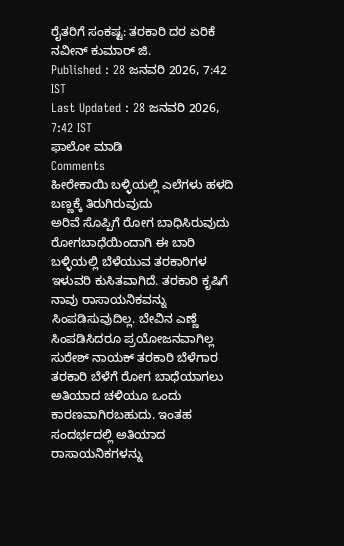ರೈತರಿಗೆ ಸಂಕಷ್ಟ: ತರಕಾರಿ ದರ ಏರಿಕೆ
ನವೀನ್ ಕುಮಾರ್ ಜಿ.
Published : 28 ಜನವರಿ 2026, 7:42 IST
Last Updated : 28 ಜನವರಿ 2026, 7:42 IST
ಫಾಲೋ ಮಾಡಿ
Comments
ಹೀರೇಕಾಯಿ ಬಳ್ಳಿಯಲ್ಲಿ ಎಲೆಗಳು ಹಳದಿ ಬಣ್ಣಕ್ಕೆ ತಿರುಗಿರುವುದು
ಅರಿವೆ ಸೊಪ್ಪಿಗೆ ರೋಗ ಬಾಧಿಸಿರುವುದು
ರೋಗಬಾಧೆಯಿಂದಾಗಿ ಈ ಬಾರಿ ಬಳ್ಳಿಯಲ್ಲಿ ಬೆಳೆಯುವ ತರಕಾರಿಗಳ ಇಳುವರಿ ಕುಸಿತವಾಗಿದೆ. ತರಕಾರಿ ಕೃಷಿಗೆ ನಾವು ರಾಸಾಯನಿಕವನ್ನು ಸಿಂಪಡಿಸುವುದಿಲ್ಲ. ಬೇವಿನ ಎಣ್ಣೆ ಸಿಂಪಡಿಸಿದರೂ ಪ್ರಯೋಜನವಾಗಿಲ್ಲ
ಸುರೇಶ್ ನಾಯಕ್ ತರಕಾರಿ ಬೆಳೆಗಾರ
ತರಕಾರಿ ಬೆಳೆಗೆ ರೋಗ ಬಾಧೆಯಾಗಲು ಅತಿಯಾದ ಚಳಿಯೂ ಒಂದು ಕಾರಣವಾಗಿರಬಹುದು. ಇಂತಹ ಸಂದರ್ಭದಲ್ಲಿ ಅತಿಯಾದ ರಾಸಾಯನಿಕಗಳನ್ನು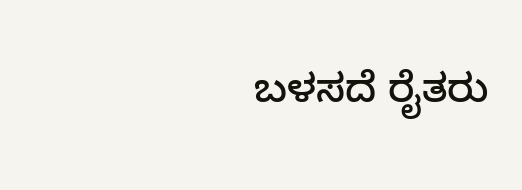ಬಳಸದೆ ರೈತರು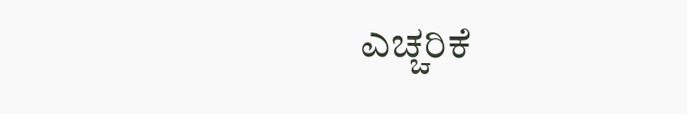ಎಚ್ಚರಿಕೆ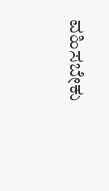ವಹಿಸಬೇಕು